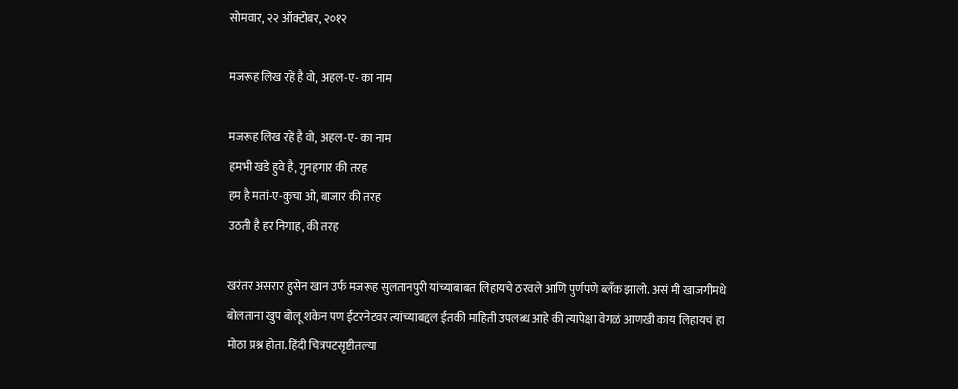सोमवार, २२ ऑक्टोबर, २०१२

मजरूह लिख रहें है वो, अहल-ए- का नाम

मजरूह लिख रहें है वो, अहल-ए- का नाम
हमभी खडे हुवे है, गुनहगार की तरह
हम है मतां-ए-कुचा ओ, बाजार की तरह
उठती है हर निगाह, की तरह

खरंतर असरार हुसेन खान उर्फ मजरूह सुलतानपुरी यांच्याबाबत लिहायचे ठरवले आणि पुर्णपणे ब्लँक झालो. असं मी खाजगीमधे बोलताना खुप बोलू शकेन पण ईंटरनेटवर त्यांच्याबद्दल ईतकी माहिती उपलब्ध आहे की त्यापेक्षा वेगळं आणखी काय लिहायचं हा मोठा प्रश्न होता. हिंदी चित्रपटसृष्टीतल्या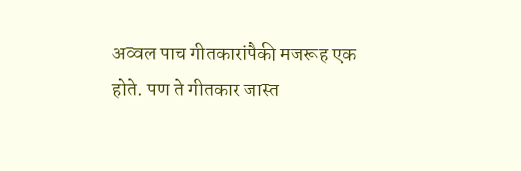अव्वल पाच गीतकारांपैकी मजरूह एक होते. पण ते गीतकार जास्त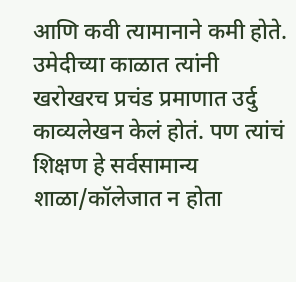आणि कवी त्यामानाने कमी होते. उमेदीच्या काळात त्यांनी खरोखरच प्रचंड प्रमाणात उर्दु काव्यलेखन केलं होतं. पण त्यांचं शिक्षण हे सर्वसामान्य शाळा/कॉलेजात न होता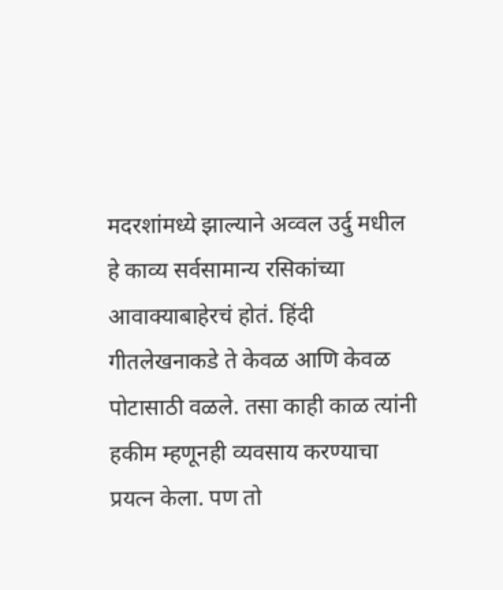मदरशांमध्ये झाल्याने अव्वल उर्दु मधील हे काव्य सर्वसामान्य रसिकांच्या आवाक्याबाहेरचं होतं. हिंदी गीतलेखनाकडे ते केवळ आणि केवळ पोटासाठी वळले. तसा काही काळ त्यांनी हकीम म्हणूनही व्यवसाय करण्याचा प्रयत्न केला. पण तो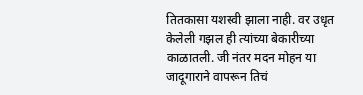तितकासा यशस्वी झाला नाही. वर उधृत केलेली गझल ही त्यांच्या बेकारीच्या काळातली. जी नंतर मदन मोहन या जादूगाराने वापरून तिचं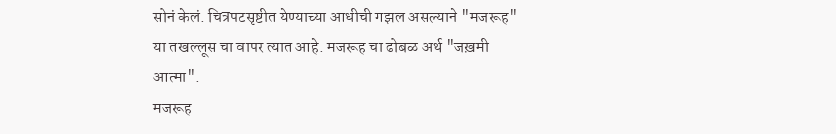सोनं केलं. चित्रपटसृष्टीत येण्याच्या आधीची गझल असल्याने "मजरूह" या तखल्लूस चा वापर त्यात आहे. मजरूह चा ढोबळ अर्थ "जख़मी आत्मा".
मजरूह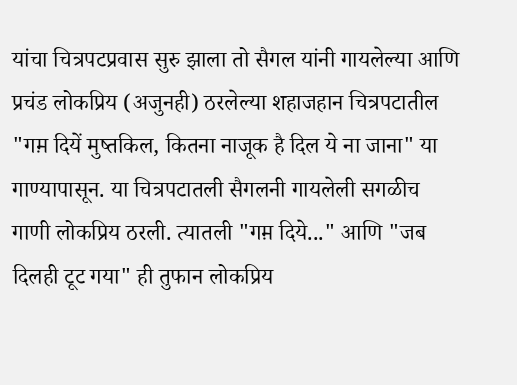यांचा चित्रपटप्रवास सुरु झाला तो सैगल यांनी गायलेल्या आणि प्रचंड लोकप्रिय (अजुनही) ठरलेल्या शहाजहान चित्रपटातील "गम़ दियें मुष्तकिल, कितना नाजूक है दिल ये ना जाना" या गाण्यापासून. या चित्रपटातली सैगलनी गायलेली सगळीच गाणी लोकप्रिय ठरली. त्यातली "गम़ दिये..." आणि "जब दिलही टूट गया" ही तुफान लोकप्रिय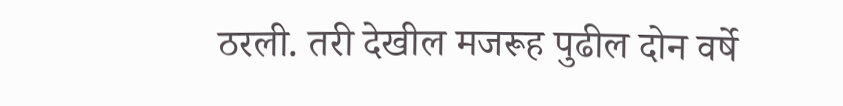ठरली. तरी देखील मजरूह पुढील दोन वर्षे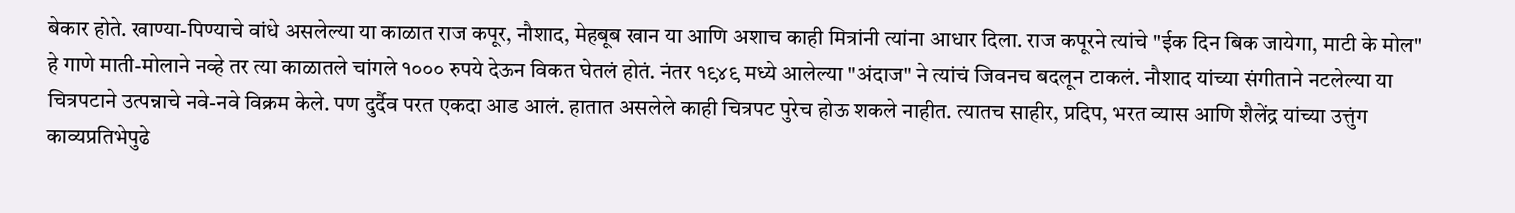बेकार होते. खाण्या-पिण्याचे वांधे असलेल्या या काळात राज कपूर, नौशाद, मेहबूब खान या आणि अशाच काही मित्रांनी त्यांना आधार दिला. राज कपूरने त्यांचे "ईक दिन बिक जायेगा, माटी के मोल" हे गाणे माती-मोलाने नव्हे तर त्या काळातले चांगले १००० रुपये देऊन विकत घेतलं होतं. नंतर १९४९ मध्ये आलेल्या "अंदाज" ने त्यांचं जिवनच बदलून टाकलं. नौशाद यांच्या संगीताने नटलेल्या या चित्रपटाने उत्पन्नाचे नवे-नवे विक्रम केले. पण दुर्दैव परत एकदा आड आलं. हातात असलेले काही चित्रपट पुरेच होऊ शकले नाहीत. त्यातच साहीर, प्रदिप, भरत व्यास आणि शैलेंद्र यांच्या उत्तुंग काव्यप्रतिभेपुढे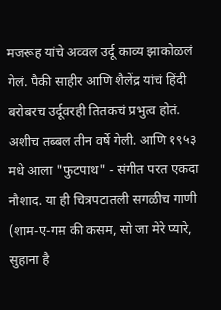मजरूह यांचे अव्वल उर्दू काव्य झाकोळलं गेलं. पैकी साहीर आणि शैलेंद्र यांचं हिंदी बरोबरच उर्दूवरही तितकचं प्रभुत्व होतं. अशीच तब्बल तीन वर्षे गेली. आणि १९५३ मधे आला "फुटपाथ" - संगीत परत एकदा नौशाद. या ही चित्रपटातली सगळीच गाणी (शाम-ए-गम़ की कसम, सो जा मेरे प्यारे, सुहाना है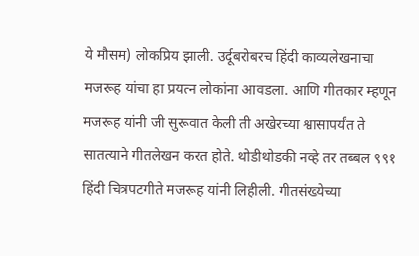ये मौसम) लोकप्रिय झाली. उर्दूबरोबरच हिंदी काव्यलेखनाचा मजरूह यांचा हा प्रयत्न लोकांना आवडला. आणि गीतकार म्हणून मजरूह यांनी जी सुरूवात केली ती अखेरच्या श्वासापर्यंत ते सातत्याने गीतलेखन करत होते. थोडीथोडकी नव्हे तर तब्बल ९९१ हिंदी चित्रपटगीते मजरूह यांनी लिहीली. गीतसंख्येच्या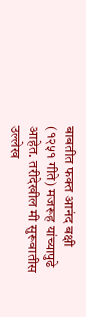बाबतीत फक्त आनंद बक्षी (१२५१ गीते) मजरूह यांच्यापुढे आहेत. तरीदेखील मी सुरूवातीस उल्लेख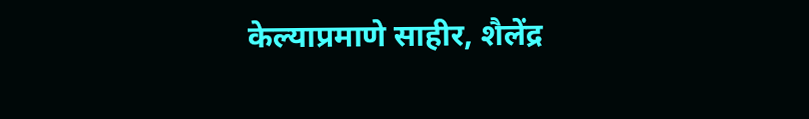केल्याप्रमाणे साहीर, शैलेंद्र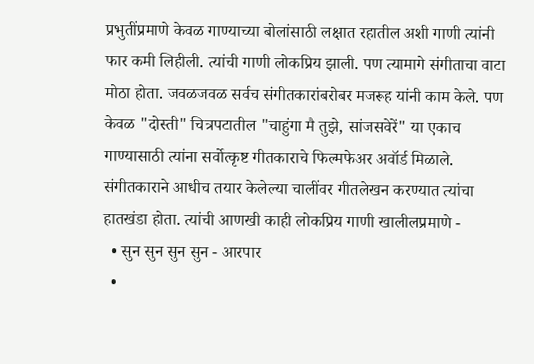प्रभुतींप्रमाणे केवळ गाण्याच्या बोलांसाठी लक्षात रहातील अशी गाणी त्यांनी फार कमी लिहीली. त्यांची गाणी लोकप्रिय झाली. पण त्यामागे संगीताचा वाटा मोठा होता. जवळजवळ सर्वच संगीतकारांबरोबर मजरूह यांनी काम केले. पण केवळ "दोस्ती" चित्रपटातील "चाहुंगा मै तुझे, सांजसवेरें" या एकाच गाण्यासाठी त्यांना सर्वोत्कृष्ट गीतकाराचे फिल्मफेअर अवॉर्ड मिळाले. संगीतकाराने आधीच तयार केलेल्या चालींवर गीतलेखन करण्यात त्यांचा हातखंडा होता. त्यांची आणखी काही लोकप्रिय गाणी खालीलप्रमाणे -
  • सुन सुन सुन सुन - आरपार
  •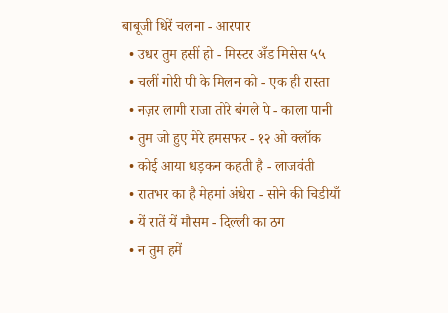बाबूजी धिरें चलना - आरपार
  • उधर तुम हसीं हो - मिस्टर अँड मिसेस ५५
  • चलीं गोरी पी के मिलन को - एक ही रास्ता
  • नज़र लागी राजा तोरे बंगले पे - काला पानी
  • तुम जो हुए मेरे हमसफर - १२ ओ क्लॉक
  • कोई आया धड़कन कहती है - लाजवंती
  • रातभर का है मेहमां अंधेरा - सोने की चिडीयाँ
  • यें रातें यें मौसम - दिल्ली का ठग
  • न तुम हमें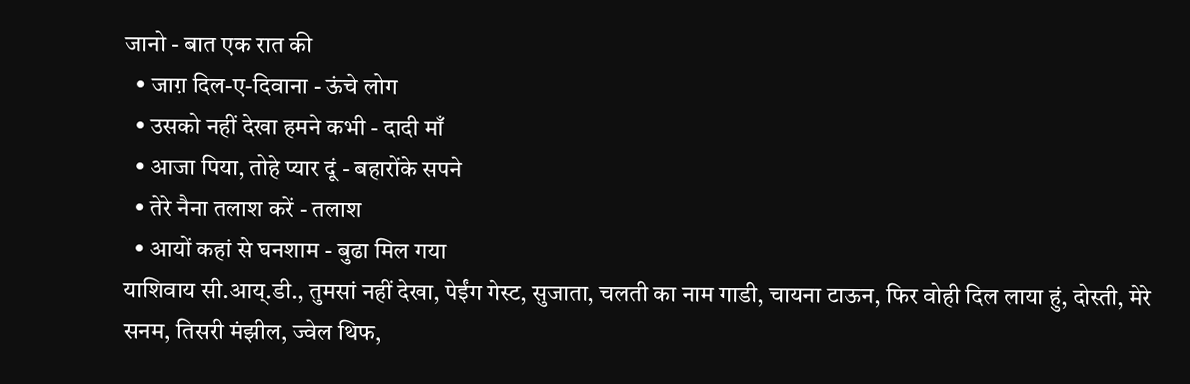जानो - बात एक रात की
  • जाग़ दिल-ए-दिवाना - ऊंचे लोग
  • उसको नहीं देखा हमने कभी - दादी माँ
  • आजा पिया, तोहे प्यार दूं - बहारोंके सपने
  • तेरे नैना तलाश करें - तलाश
  • आयों कहां से घनशाम - बुढा मिल गया
याशिवाय सी.आय्.डी., तुमसां नहीं देखा, पेईंग गेस्ट, सुजाता, चलती का नाम गाडी, चायना टाऊन, फिर वोही दिल लाया हुं, दोस्ती, मेरे सनम, तिसरी मंझील, ज्वेल थिफ,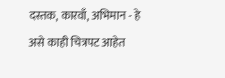दस्तक, कारवाँ, अभिमान - हे असे काही चित्रपट आहेत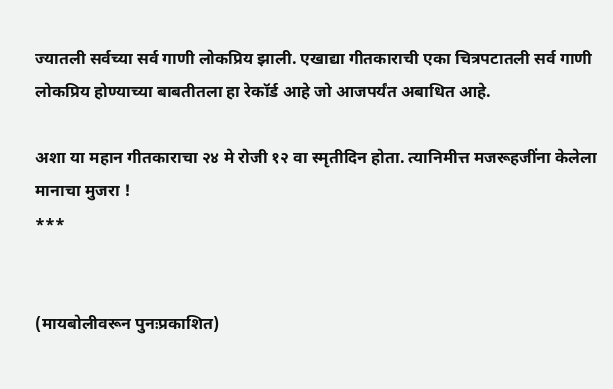ज्यातली सर्वच्या सर्व गाणी लोकप्रिय झाली. एखाद्या गीतकाराची एका चित्रपटातली सर्व गाणी लोकप्रिय होण्याच्या बाबतीतला हा रेकॉर्ड आहे जो आजपर्यंत अबाधित आहे.

अशा या महान गीतकाराचा २४ मे रोजी १२ वा स्मृतीदिन होता. त्यानिमीत्त मजरूहजींना केलेला मानाचा मुजरा !
***


(मायबोलीवरून पुनःप्रकाशित)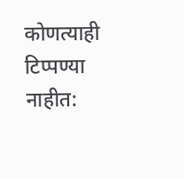कोणत्याही टिप्पण्‍या नाहीत: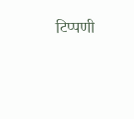टिप्पणी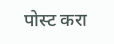पोस्ट करा